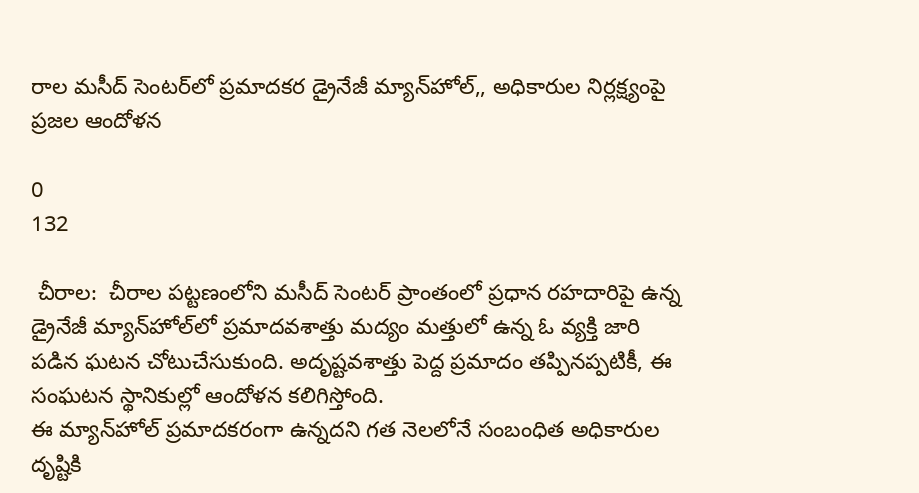రాల మసీద్ సెంటర్‌లో ప్రమాదకర డ్రైనేజీ మ్యాన్‌హోల్,, అధికారుల నిర్లక్ష్యంపై ప్రజల ఆందోళన

0
132

 చీరాల:  చీరాల పట్టణంలోని మసీద్ సెంటర్ ప్రాంతంలో ప్రధాన రహదారిపై ఉన్న డ్రైనేజీ మ్యాన్‌హోల్‌లో ప్రమాదవశాత్తు మద్యం మత్తులో ఉన్న ఓ వ్యక్తి జారి పడిన ఘటన చోటుచేసుకుంది. అదృష్టవశాత్తు పెద్ద ప్రమాదం తప్పినప్పటికీ, ఈ సంఘటన స్థానికుల్లో ఆందోళన కలిగిస్తోంది.
ఈ మ్యాన్‌హోల్ ప్రమాదకరంగా ఉన్నదని గత నెలలోనే సంబంధిత అధికారుల దృష్టికి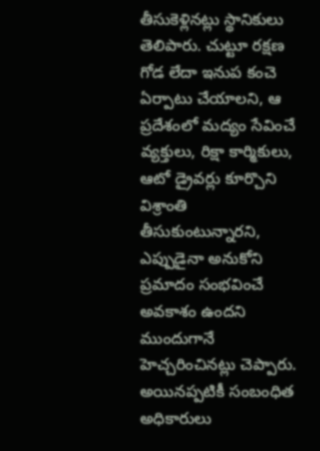తీసుకెళ్లినట్లు స్థానికులు తెలిపారు. చుట్టూ రక్షణ గోడ లేదా ఇనుప కంచె ఏర్పాటు చేయాలని, ఆ ప్రదేశంలో మద్యం సేవించే వ్యక్తులు, రిక్షా కార్మికులు, ఆటో డ్రైవర్లు కూర్చొని విశ్రాంతి తీసుకుంటున్నారని, ఎప్పుడైనా అనుకోని ప్రమాదం సంభవించే అవకాశం ఉందని ముందుగానే హెచ్చరించినట్లు చెప్పారు.
అయినప్పటికీ సంబంధిత అధికారులు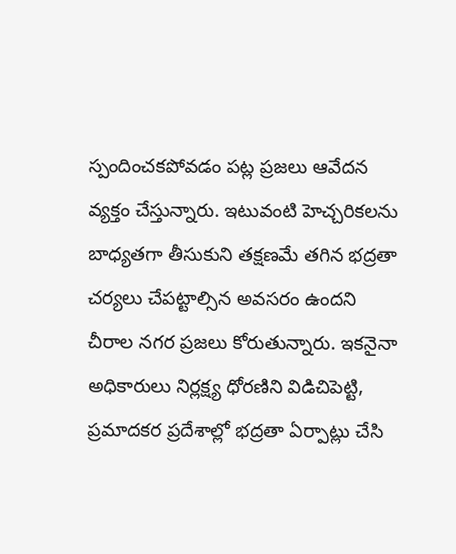స్పందించకపోవడం పట్ల ప్రజలు ఆవేదన వ్యక్తం చేస్తున్నారు. ఇటువంటి హెచ్చరికలను బాధ్యతగా తీసుకుని తక్షణమే తగిన భద్రతా చర్యలు చేపట్టాల్సిన అవసరం ఉందని చీరాల నగర ప్రజలు కోరుతున్నారు. ఇకనైనా అధికారులు నిర్లక్ష్య ధోరణిని విడిచిపెట్టి, ప్రమాదకర ప్రదేశాల్లో భద్రతా ఏర్పాట్లు చేసి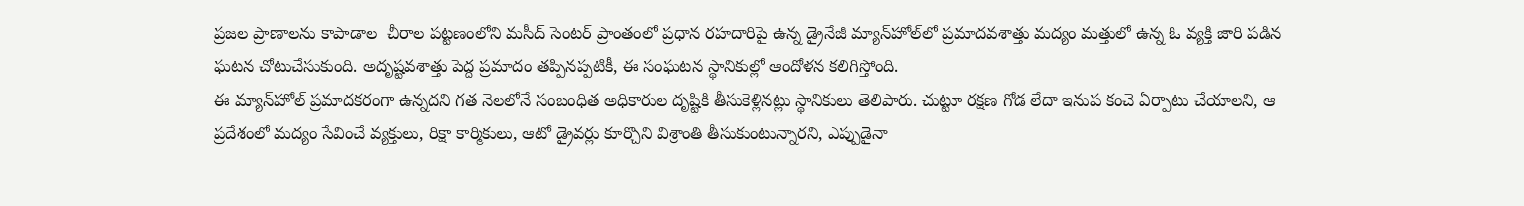ప్రజల ప్రాణాలను కాపాడాల  చీరాల పట్టణంలోని మసీద్ సెంటర్ ప్రాంతంలో ప్రధాన రహదారిపై ఉన్న డ్రైనేజీ మ్యాన్‌హోల్‌లో ప్రమాదవశాత్తు మద్యం మత్తులో ఉన్న ఓ వ్యక్తి జారి పడిన ఘటన చోటుచేసుకుంది. అదృష్టవశాత్తు పెద్ద ప్రమాదం తప్పినప్పటికీ, ఈ సంఘటన స్థానికుల్లో ఆందోళన కలిగిస్తోంది.
ఈ మ్యాన్‌హోల్ ప్రమాదకరంగా ఉన్నదని గత నెలలోనే సంబంధిత అధికారుల దృష్టికి తీసుకెళ్లినట్లు స్థానికులు తెలిపారు. చుట్టూ రక్షణ గోడ లేదా ఇనుప కంచె ఏర్పాటు చేయాలని, ఆ ప్రదేశంలో మద్యం సేవించే వ్యక్తులు, రిక్షా కార్మికులు, ఆటో డ్రైవర్లు కూర్చొని విశ్రాంతి తీసుకుంటున్నారని, ఎప్పుడైనా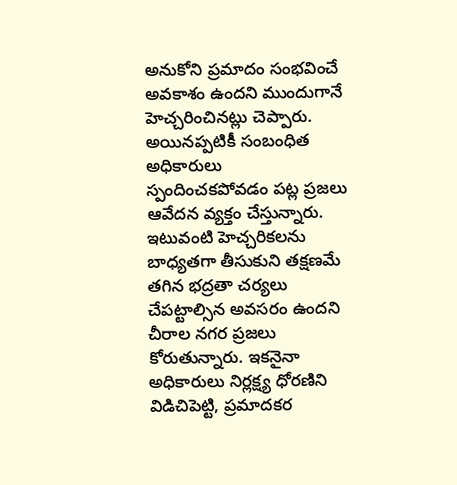అనుకోని ప్రమాదం సంభవించే అవకాశం ఉందని ముందుగానే హెచ్చరించినట్లు చెప్పారు.
అయినప్పటికీ సంబంధిత అధికారులు స్పందించకపోవడం పట్ల ప్రజలు ఆవేదన వ్యక్తం చేస్తున్నారు. ఇటువంటి హెచ్చరికలను బాధ్యతగా తీసుకుని తక్షణమే తగిన భద్రతా చర్యలు చేపట్టాల్సిన అవసరం ఉందని చీరాల నగర ప్రజలు కోరుతున్నారు. ఇకనైనా అధికారులు నిర్లక్ష్య ధోరణిని విడిచిపెట్టి, ప్రమాదకర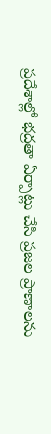ప్రదేశాల్లో భద్రతా ఏర్పాట్లు చేసి ప్రజల ప్రాణాలను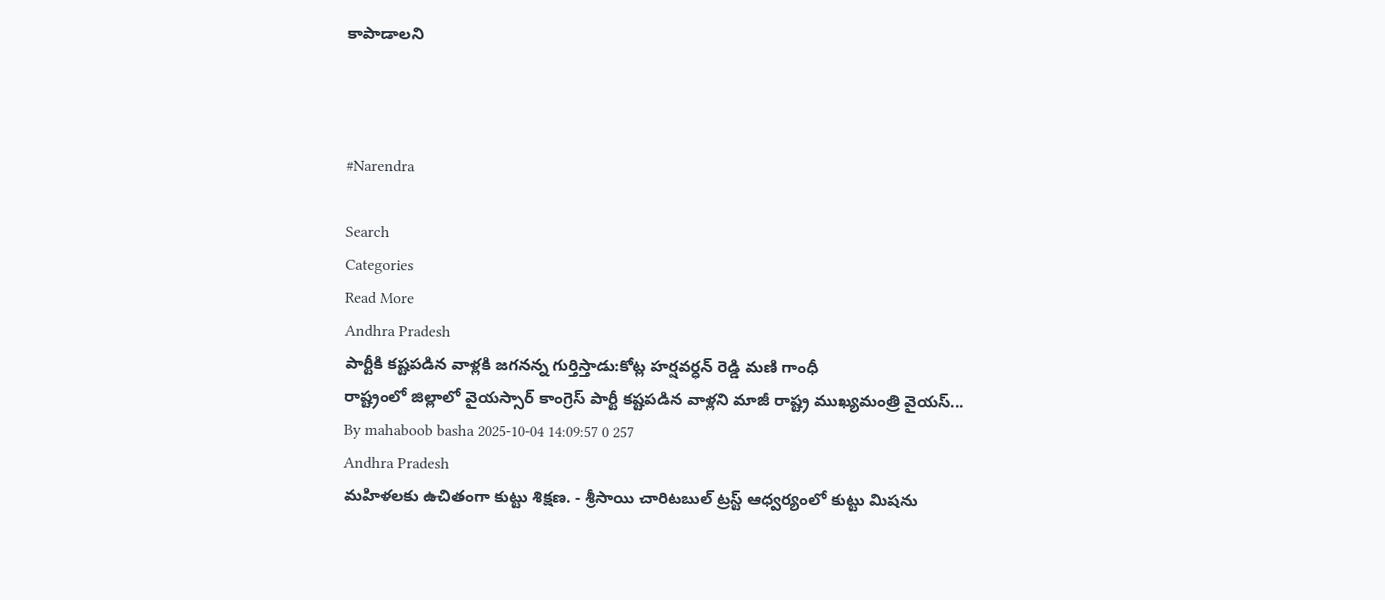కాపాడాలని



#Narendra

Search
Categories
Read More
Andhra Pradesh
పార్టీకి కష్టపడిన వాళ్లకి జగనన్న గుర్తిస్తాడు:కోట్ల హర్షవర్ధన్ రెడ్డి మణి గాంధీ
రాష్ట్రంలో జిల్లాలో వైయస్సార్ కాంగ్రెస్ పార్టీ కష్టపడిన వాళ్లని మాజీ రాష్ట్ర ముఖ్యమంత్రి వైయస్...
By mahaboob basha 2025-10-04 14:09:57 0 257
Andhra Pradesh
మహిళలకు ఉచితంగా కుట్టు శిక్షణ. - శ్రీసాయి చారిటబుల్ ట్రస్ట్ ఆధ్వర్యంలో కుట్టు మిషను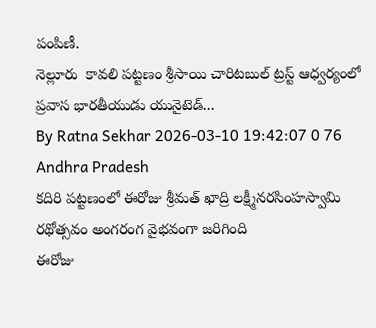పంపిణీ.
నెల్లూరు  కావలి పట్టణం శ్రీసాయి చారిటబుల్ ట్రస్ట్ ఆధ్వర్యంలో ప్రవాస భారతీయుడు యునైటెడ్...
By Ratna Sekhar 2026-03-10 19:42:07 0 76
Andhra Pradesh
కదిరి పట్టణంలో ఈరోజు శ్రీమత్ ఖాద్రి లక్ష్మీనరసింహస్వామి రథోత్సవం అంగరంగ వైభవంగా జరిగింది
ఈరోజు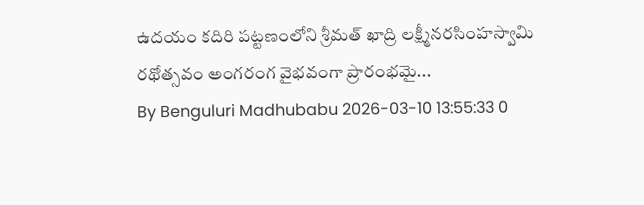ఉదయం కదిరి పట్టణంలోని శ్రీమత్ ఖాద్రి లక్ష్మీనరసింహస్వామి రథోత్సవం అంగరంగ వైభవంగా ప్రారంభమై...
By Benguluri Madhubabu 2026-03-10 13:55:33 0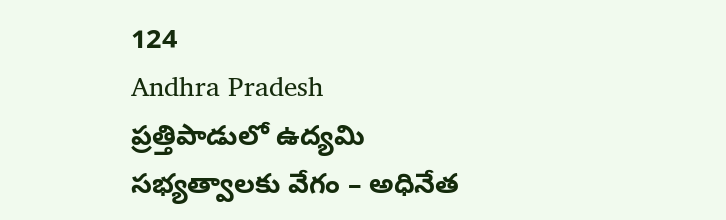124
Andhra Pradesh
ప్రత్తిపాడులో ఉద్యమి సభ్యత్వాలకు వేగం – అధినేత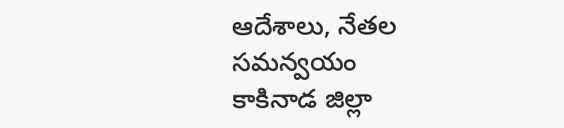ఆదేశాలు, నేతల సమన్వయం
కాకినాడ జిల్లా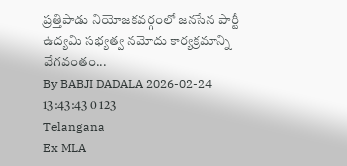ప్రత్తిపాడు నియోజకవర్గంలో జనసేన పార్టీ ఉద్యమి సభ్యత్వ నమోదు కార్యక్రమాన్ని వేగవంతం...
By BABJI DADALA 2026-02-24 13:43:43 0 123
Telangana
Ex MLA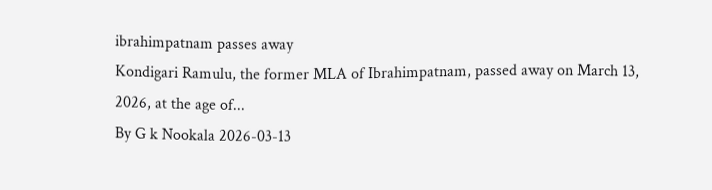ibrahimpatnam passes away
Kondigari Ramulu, the former MLA of Ibrahimpatnam, passed away on March 13, 2026, at the age of...
By G k Nookala 2026-03-13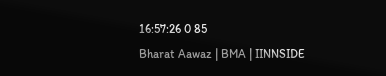16:57:26 0 85
Bharat Aawaz | BMA | IINNSIDE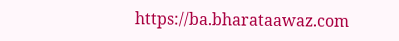https://ba.bharataawaz.com